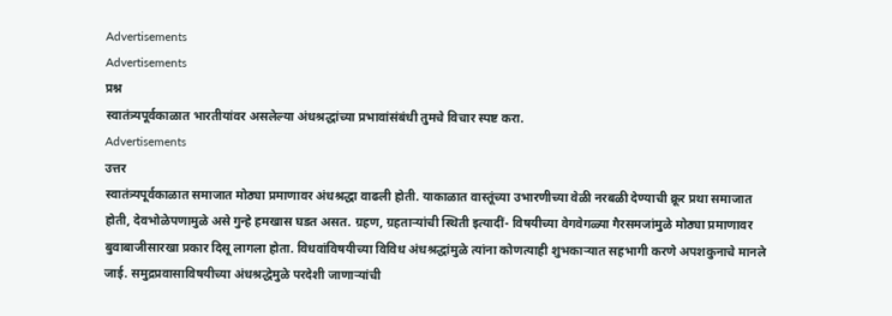Advertisements
Advertisements
प्रश्न
स्वातंत्र्यपूर्वकाळात भारतीयांवर असलेल्या अंधश्रद्धांच्या प्रभावांसंबंधी तुमचे विचार स्पष्ट करा.
Advertisements
उत्तर
स्वातंत्र्यपूर्वकाळात समाजात मोठ्या प्रमाणावर अंधश्रद्धा वाढली होती. याकाळात वास्तूंच्या उभारणीच्या वेळी नरबळी देण्याची क्रूर प्रथा समाजात होती, देवभोळेपणामुळे असे गुन्हे हमखास घडत असत. ग्रहण, ग्रहताऱ्यांची स्थिती इत्यादीं- विषयीच्या वेगवेगळ्या गैरसमजांमुळे मोठ्या प्रमाणावर बुवाबाजीसारखा प्रकार दिसू लागला होता. विधवांविषयीच्या विविध अंधश्रद्धांमुळे त्यांना कोणत्याही शुभकाऱ्यात सहभागी करणे अपशकुनाचे मानले जाई. समुद्रप्रवासाविषयीच्या अंधश्रद्धेमुळे परदेशी जाणाऱ्यांची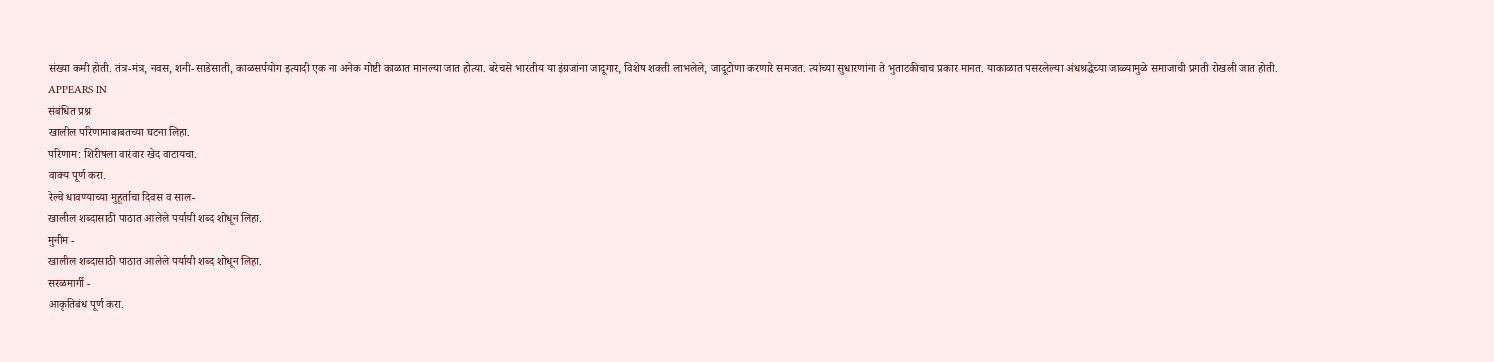संख्या कमी होती. तंत्र-मंत्र, नवस, शनी-साडेसाती, काळसर्पयोग इत्यादी एक ना अनेक गोष्टी काळात मानल्या जात होत्या. बरेचसे भारतीय या इंग्रजांना जादूगार, विशेष शक्ती लाभलेले, जादूटोणा करणारे समजत. त्यांच्या सुधारणांना ते भुताटकीचाच प्रकार मानत. याकाळात पसरलेल्या अंधश्रद्धेच्या जाळ्यामुळे समाजाची प्रगती रोखली जात होती.
APPEARS IN
संबंधित प्रश्न
खालील परिणामाबाबतच्या घटना लिहा.
परिणाम: शिरीषला वारंवार खेद वाटायचा.
वाक्य पूर्ण करा.
रेल्वे धावण्याच्या मुहूर्ताचा दिवस व साल-
खालील शब्दासाठी पाठात आलेले पर्यायी शब्द शोधून लिहा.
मुनीम -
खालील शब्दासाठी पाठात आलेले पर्यायी शब्द शोधून लिहा.
सरळमार्गी -
आकृतिबंध पूर्ण करा.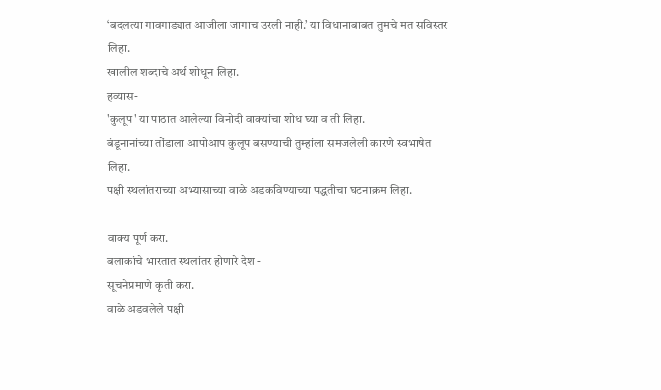‘बदलत्या गावगाड्यात आजीला जागाच उरली नाही.’ या विधानाबाबत तुमचे मत सविस्तर लिहा.
खालील शब्दाचे अर्थ शोधून लिहा.
हव्यास-
'कुलूप' या पाठात आलेल्या विनोदी वाक्यांचा शोध घ्या व ती लिहा.
बंडूनानांच्या तोंडाला आपोआप कुलूप बसण्याची तुम्हांला समजलेली कारणे स्वभाषेत लिहा.
पक्षी स्थलांतराच्या अभ्यासाच्या वाळे अडकविण्याच्या पद्धतीचा घटनाक्रम लिहा.

वाक्य पूर्ण करा.
बलाकांचे भारतात स्थलांतर होणारे देश -
सूचनेप्रमाणे कृती करा.
वाळे अडवलेले पक्षी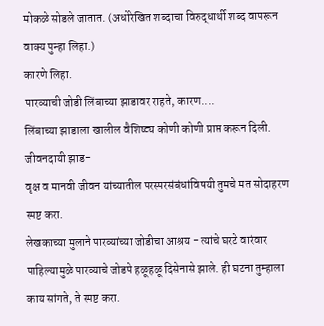मोकळे सोडले जातात. (अधोरेखित शब्दाचा विरुद्धार्थी शब्द वापरून वाक्य पुन्हा लिहा.)
कारणे लिहा.
पारव्याची जोडी लिंबाच्या झाडावर राहते, कारण....
लिंबाच्या झाडाला खालील वैशिष्ट्य कोणी कोणी प्राप्त करून दिली.
जीवनदायी झाड-
वृक्ष व मानवी जीवन यांच्यातील परस्परसंबंधांविषयी तुमचे मत सोदाहरण स्पष्ट करा.
लेखकाच्या मुलाने पारव्यांच्या जोडीचा आश्रय - त्यांचे घरटे वारंवार पाहिल्यामुळे पारव्याचे जोडपे हळूहळू दिसेनासे झाले. ही घटना तुम्हाला काय सांगते, ते स्पष्ट करा.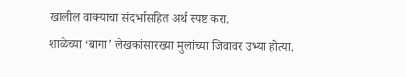खालील वाक्याचा संदर्भासहित अर्थ स्पष्ट करा.
शाळेच्या ‘बागा’ लेखकांसारख्या मुलांच्या जिवावर उभ्या होत्या.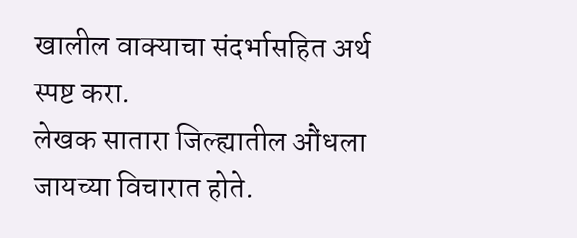खालील वाक्याचा संदर्भासहित अर्थ स्पष्ट करा.
लेखक सातारा जिल्ह्यातील औंधला जायच्या विचारात होते.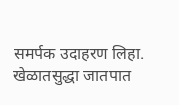समर्पक उदाहरण लिहा.
खेळातसुद्धा जातपात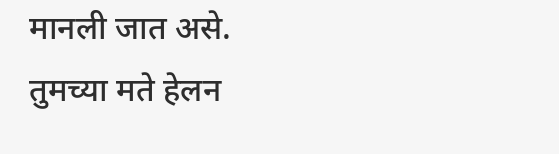मानली जात असे.
तुमच्या मते हेलन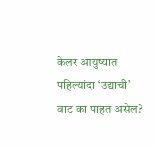केलर आयुष्यात पहिल्यांदा ‘उद्याची’ वाट का पाहत असेल?